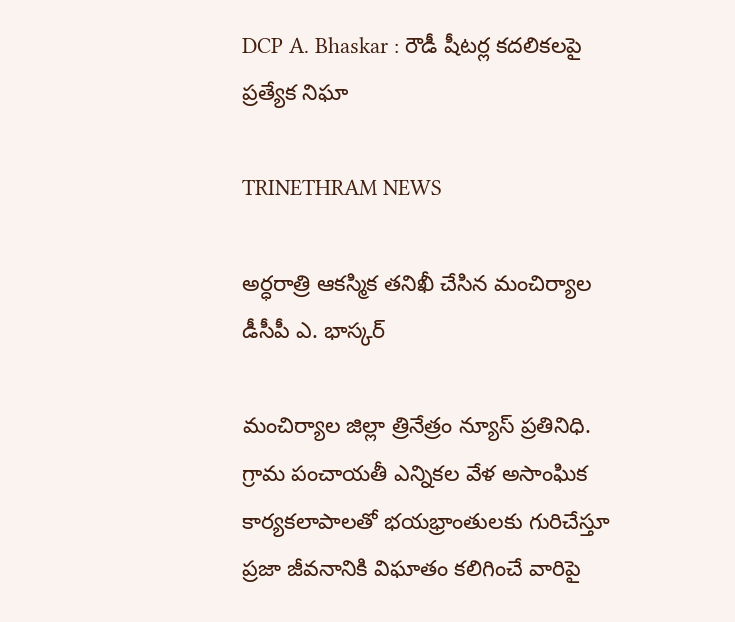DCP A. Bhaskar : రౌడీ షీటర్ల కదలికలపై ప్రత్యేక నిఘా

TRINETHRAM NEWS

అర్ధరాత్రి ఆకస్మిక తనిఖీ చేసిన మంచిర్యాల డీసీపీ ఎ. భాస్కర్

మంచిర్యాల జిల్లా త్రినేత్రం న్యూస్ ప్రతినిధి. గ్రామ పంచాయతీ ఎన్నికల వేళ అసాంఘిక కార్యకలాపాలతో భయభ్రాంతులకు గురిచేస్తూ ప్రజా జీవనానికి విఘాతం కలిగించే వారిపై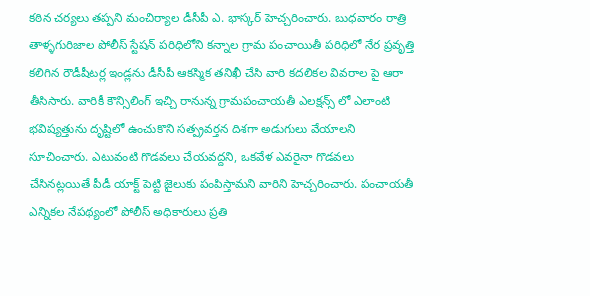కఠిన చర్యలు తప్పని మంచిర్యాల డీసీపీ ఎ. భాస్కర్ హెచ్చరించారు. బుధవారం రాత్రి తాళ్ళగురిజాల పోలీస్ స్టేషన్ పరిధిలోని కన్నాల గ్రామ పంచాయితీ పరిధిలో నేర ప్రవృత్తి కలిగిన రౌడీషీటర్ల ఇండ్లను డీసీపీ ఆకస్మిక తనిఖీ చేసి వారి కదలికల వివరాల పై ఆరా తీసిసారు. వారికీ కౌన్సిలింగ్ ఇచ్చి రానున్న గ్రామపంచాయతీ ఎలక్షన్స్ లో ఎలాంటి భవిష్యత్తును దృష్టిలో ఉంచుకొని సత్ప్రవర్తన దిశగా అడుగులు వేయాలని సూచించారు. ఎటువంటి గొడవలు చేయవద్దని, ఒకవేళ ఎవరైనా గొడవలు చేసినట్లయితే పీడీ యాక్ట్ పెట్టి జైలుకు పంపిస్తామని వారిని హెచ్చరించారు. పంచాయతీ ఎన్నికల నేపథ్యంలో పోలీస్ అధికారులు ప్రతి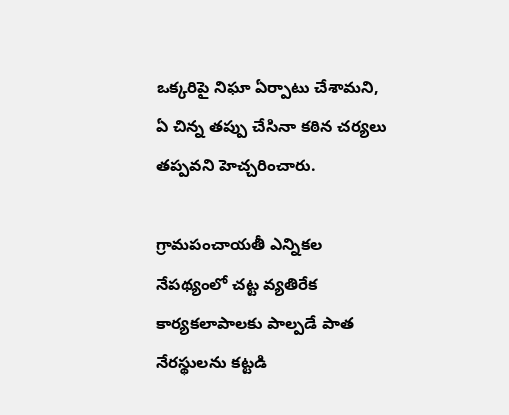ఒక్కరిపై నిఘా ఏర్పాటు చేశామని, ఏ చిన్న తప్పు చేసినా కఠిన చర్యలు తప్పవని హెచ్చరించారు.

గ్రామపంచాయతీ ఎన్నికల నేపథ్యంలో చట్ట వ్యతిరేక కార్యకలాపాలకు పాల్పడే పాత నేరస్థులను కట్టడి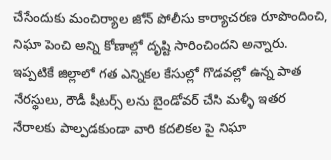చేసేందుకు మంచిర్యాల జోన్ పోలీసు కార్యాచరణ రూపొందించి, నిఘా పెంచి అన్ని కోణాల్లో దృష్టి సారించిందని అన్నారు. ఇప్పటికే జిల్లాలో గత ఎన్నికల కేసుల్లో గొడవల్లో ఉన్న పాత నేరస్థులు, రౌడీ షీటర్స్ లను బైండోవర్ చేసి మళ్ళీ ఇతర నేరాలకు పాల్పడకుండా వారి కదలికల పై నిఘా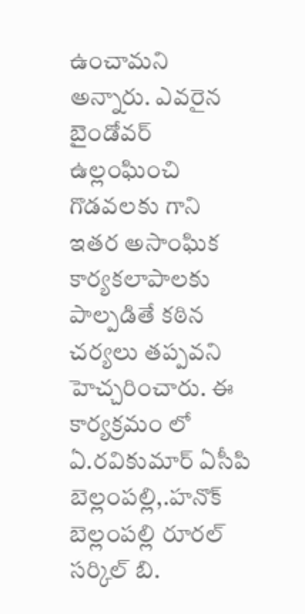ఉంచామని అన్నారు. ఎవరైన బైండోవర్ ఉల్లంఘించి గొడవలకు గాని ఇతర అసాంఘిక కార్యకలాపాలకు పాల్పడితే కఠిన చర్యలు తప్పవని హెచ్చరించారు. ఈ కార్యక్రమం లో ఏ.రవికుమార్ ఏసీపి బెల్లంపల్లి,.హనొక్ బెల్లంపల్లి రూరల్ సర్కిల్ బి.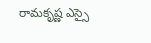రామకృష్ణ ఎస్సై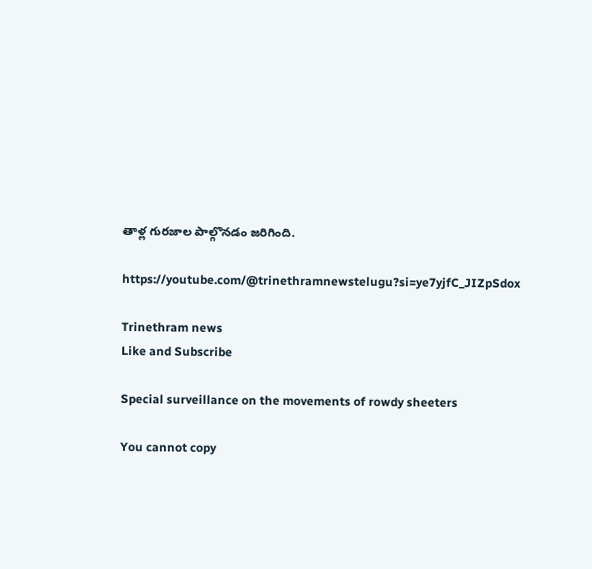తాళ్ల గురజాల పాల్గొనడం జరిగింది.

https://youtube.com/@trinethramnewstelugu?si=ye7yjfC_JIZpSdox

Trinethram news
Like and Subscribe

Special surveillance on the movements of rowdy sheeters

You cannot copy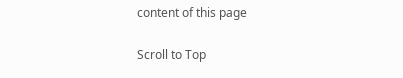content of this page

Scroll to Top